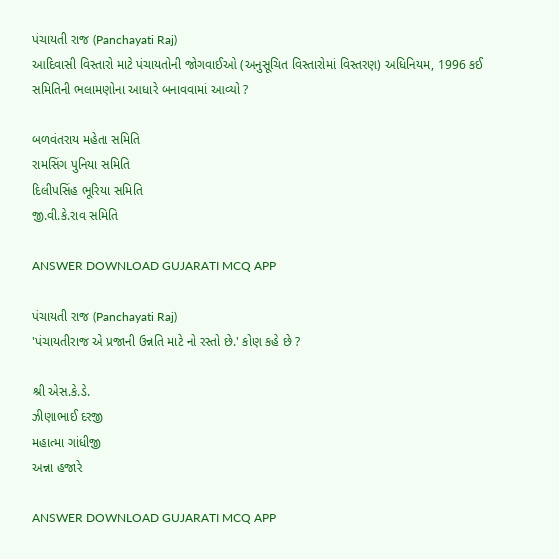પંચાયતી રાજ (Panchayati Raj)
આદિવાસી વિસ્તારો માટે પંચાયતોની જોગવાઈઓ (અનુસૂચિત વિસ્તારોમાં વિસ્તરણ) અધિનિયમ, 1996 કઈ સમિતિની ભલામણોના આધારે બનાવવામાં આવ્યો ?

બળવંતરાય મહેતા સમિતિ
રામસિંગ પુનિયા સમિતિ
દિલીપસિંહ ભૂરિયા સમિતિ
જી‌.વી.કે.રાવ સમિતિ

ANSWER DOWNLOAD GUJARATI MCQ APP

પંચાયતી રાજ (Panchayati Raj)
'પંચાયતીરાજ એ પ્રજાની ઉન્નતિ માટે નો રસ્તો છે.' કોણ કહે છે ?

શ્રી એસ.કે.ડે.
ઝીણાભાઈ દરજી
મહાત્મા ગાંધીજી
અન્ના હજારે

ANSWER DOWNLOAD GUJARATI MCQ APP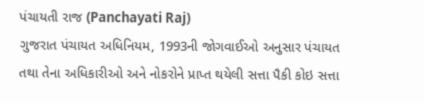પંચાયતી રાજ (Panchayati Raj)
ગુજરાત પંચાયત અધિનિયમ, 1993ની જોગવાઈઓ અનુસાર પંચાયત તથા તેના અધિકારીઓ અને નોકરોને પ્રાપ્ત થયેલી સત્તા પૈકી કોઇ સત્તા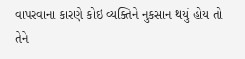વાપરવાના કારણે કોઇ વ્યક્તિને નુકસાન થયું હોય તો તેને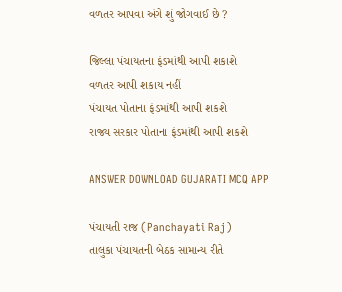વળતર આપવા અંગે શું જોગવાઈ છે ?

જિલ્લા પંચાયતના ફંડમાંથી આપી શકાશે
વળતર આપી શકાય નહીં
પંચાયત પોતાના ફંડમાંથી આપી શકશે
રાજ્ય સરકાર પોતાના ફંડમાંથી આપી શકશે

ANSWER DOWNLOAD GUJARATI MCQ APP

પંચાયતી રાજ (Panchayati Raj)
તાલુકા પંચાયતની બેઠક સામાન્ય રીતે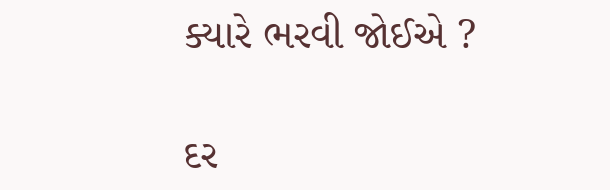ક્યારે ભરવી જોઈએ ?

દર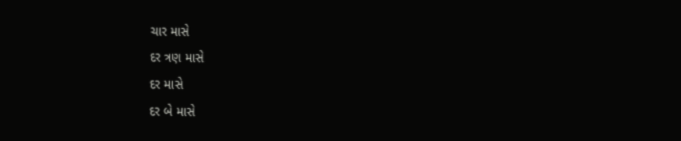ચાર માસે
દર ત્રણ માસે
દર માસે
દર બે માસે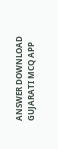ANSWER DOWNLOAD GUJARATI MCQ APP